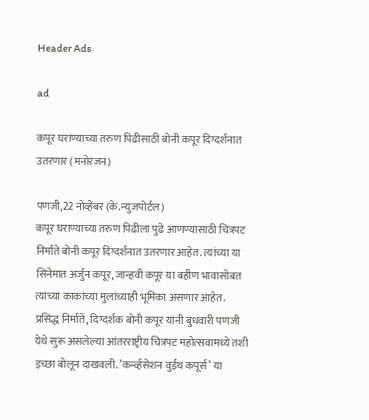Header Ads

ad

कपूर घराण्याच्या तरुण पिढीसाठी बोनी कपूर दिग्दर्शनात उतरणार (मनोरंजन)

पणजी,22 नोव्हेंबर (के.न्युजपोर्टल)
कपूर घराण्याच्या तरुण पिढीला पुढे आणण्यासाठी चित्रपट निर्माते बोनी कपूर दिग्दर्शनात उतरणार आहेत. त्यांच्या या सिनेमात अर्जुन कपूर, जान्हवी कपूर या बहीण भावासोबत त्यांच्या काकांच्या मुलांच्याही भूमिका असणार आहेत. प्रसिद्ध निर्माते, दिग्दर्शक बोनी कपूर यांनी बुधवारी पणजी येथे सुरू असलेल्या आंतरराष्ट्रीय चित्रपट महोत्सवामध्ये तशी इच्छा बोलून दाखवली. ’कर्न्व्हसेशन वुईथ कपूर्स’ या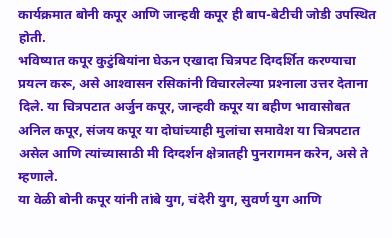कार्यक्रमात बोनी कपूर आणि जान्हवी कपूर ही बाप-बेटीची जोडी उपस्थित होती.
भविष्यात कपूर कुटुंबियांना घेऊन एखादा चित्रपट दिग्दर्शित करण्याचा प्रयत्न करू, असे आश्‍वासन रसिकांनी विचारलेल्या प्रश्‍नाला उत्तर देताना दिले. या चित्रपटात अर्जुन कपूर, जान्हवी कपूर या बहीण भावासोबत अनिल कपूर, संजय कपूर या दोघांच्याही मुलांचा समावेश या चित्रपटात असेल आणि त्यांच्यासाठी मी दिग्दर्शन क्षेत्रातही पुनरागमन करेन, असे ते म्हणाले.
या वेळी बोनी कपूर यांनी तांबे युग, चंदेरी युग, सुवर्ण युग आणि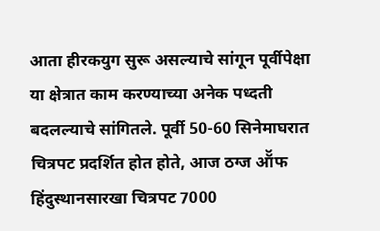आता हीरकयुग सुरू असल्याचे सांगून पूर्वीपेक्षा या क्षेत्रात काम करण्याच्या अनेक पध्दती बदलल्याचे सांगितले. पूर्वी 50-60 सिनेमाघरात चित्रपट प्रदर्शित होत होते, आज ठग्ज ऑॅफ हिंदुस्थानसारखा चित्रपट 7000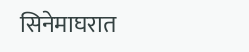सिनेमाघरात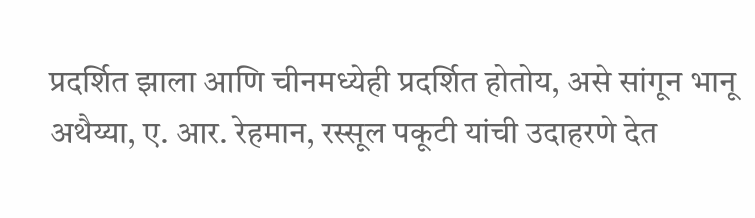प्रदर्शित झाला आणि चीनमध्येही प्रदर्शित होतोय, असे सांगून भानू अथैय्या, ए. आर. रेहमान, रस्सूल पकूटी यांची उदाहरणे देत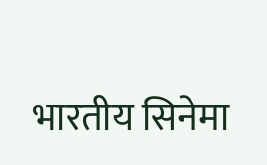भारतीय सिनेमा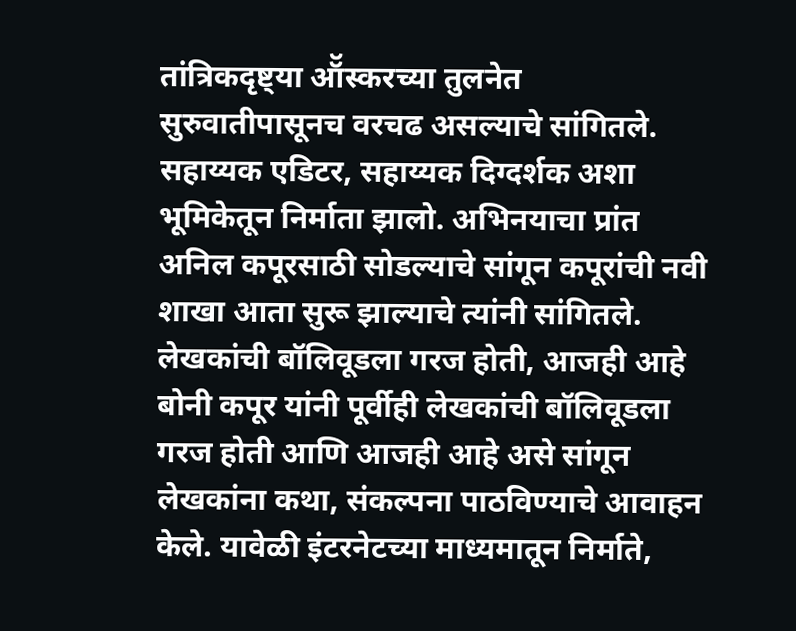तांत्रिकदृष्ट्या ऑॅस्करच्या तुलनेत सुरुवातीपासूनच वरचढ असल्याचे सांगितले. सहाय्यक एडिटर, सहाय्यक दिग्दर्शक अशा भूमिकेतून निर्माता झालो. अभिनयाचा प्रांत अनिल कपूरसाठी सोडल्याचे सांगून कपूरांची नवी शाखा आता सुरू झाल्याचे त्यांनी सांगितले.
लेखकांची बॉलिवूडला गरज होती, आजही आहे
बोनी कपूर यांनी पूर्वीही लेखकांची बॉलिवूडला गरज होती आणि आजही आहे असे सांगून लेखकांना कथा, संकल्पना पाठविण्याचे आवाहन केले. यावेळी इंटरनेटच्या माध्यमातून निर्माते,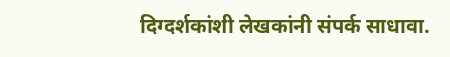दिग्दर्शकांशी लेखकांनी संपर्क साधावा.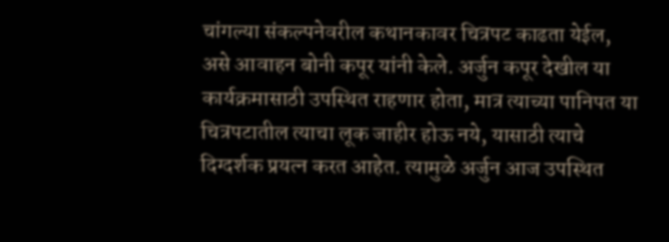चांगल्या संकल्पनेवरील कथानकावर चित्रपट काढता येईल, असे आवाहन बोनी कपूर यांनी केले. अर्जुन कपूर देखील या कार्यक्रमासाठी उपस्थित राहणार होता, मात्र त्याच्या पानिपत या चित्रपटातील त्याचा लूक जाहीर होऊ नये, यासाठी त्याचे दिग्दर्शक प्रयत्न करत आहेत. त्यामुळे अर्जुन आज उपस्थित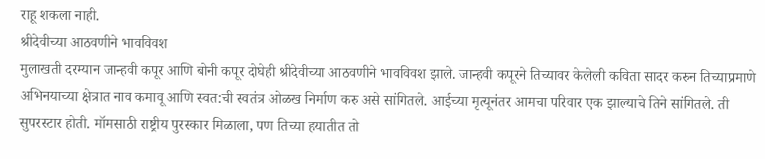राहू शकला नाही.
श्रीदेवीच्या आठवणीने भावविवश
मुलाखती दरम्यान जान्हवी कपूर आणि बोनी कपूर दोघेही श्रीदेवीच्या आठवणीने भावविवश झाले. जान्हवी कपूरने तिच्यावर केलेली कविता सादर करुन तिच्याप्रमाणे अभिनयाच्या क्षेत्रात नाव कमावू आणि स्वत:ची स्वतंत्र ओळख निर्माण करु असे सांगितले. आईच्या मृत्यूनंतर आमचा परिवार एक झाल्याचे तिने सांगितले. ती सुपरस्टार होती. मॉमसाठी राष्ट्रीय पुरस्कार मिळाला, पण तिच्या हयातीत तो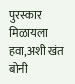पुरस्कार मिळायला हवा,अशी खंत बोनी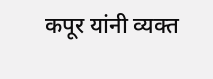कपूर यांनी व्यक्त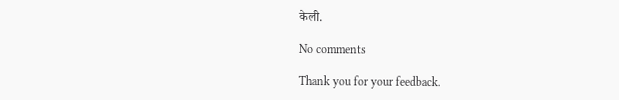केली.

No comments

Thank you for your feedback.